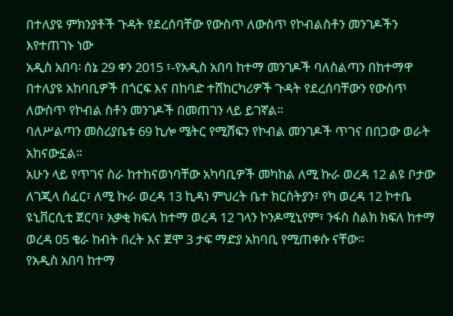በተለያዩ ምክንያቶች ጉዳት የደረሰባቸው የውስጥ ለውስጥ የኮብልስቶን መንገዶችን እየተጠገኑ ነው
አዲስ አበባ፡ ሰኔ 29 ቀን 2015 ፣-የአዲስ አበባ ከተማ መንገዶች ባለስልጣን በከተማዋ በተለያዩ አከባቢዎች በጎርፍ እና በከባድ ተሸከርካሪዎች ጉዳት የደረሰባቸውን የውስጥ ለውስጥ የኮብል ስቶን መንገዶች በመጠገን ላይ ይገኛል፡፡
ባለሥልጣን መስሪያቤቱ 69 ኪሎ ሜትር የሚሸፍን የኮብል መንገዶች ጥገና በበጋው ወራት አከናውኗል፡፡
አሁን ላይ የጥገና ስራ ከተከናወነባቸው አካባቢዎች መካከል ለሚ ኩራ ወረዳ 12 ልዩ ቦታው ለገጂላ ሰፈር፣ ለሚ ኩራ ወረዳ 13 ኪዳነ ምህረት ቤተ ክርስትያን፣ የካ ወረዳ 12 ኮተቤ ዩኒቨርሲቲ ጀርባ፣ አቃቂ ክፍለ ከተማ ወረዳ 12 ገላን ኮንዶሚኒየም፣ ንፋስ ስልክ ክፍለ ከተማ ወረዳ 05 ቄራ ከብት በረት እና ጀሞ 3 ታፍ ማድያ አከባቢ የሚጠቀሱ ናቸው፡፡
የአዲስ አበባ ከተማ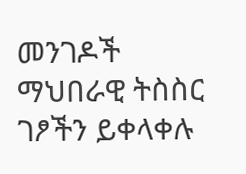መንገዶች ማህበራዊ ትስስር ገፆችን ይቀላቀሉ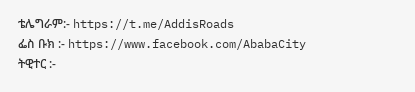ቴሌግራም:- https://t.me/AddisRoads
ፌስ ቡክ :- https://www.facebook.com/AbabaCity
ትዊተር :-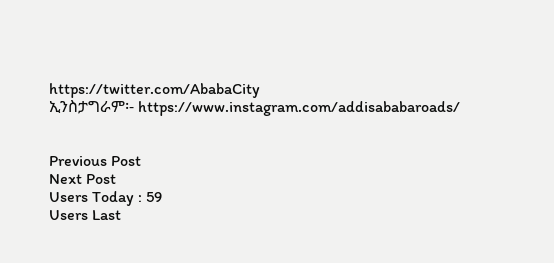https://twitter.com/AbabaCity
ኢንስታግራም፡- https://www.instagram.com/addisababaroads/


Previous Post
Next Post
Users Today : 59
Users Last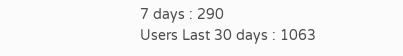7 days : 290
Users Last 30 days : 1063